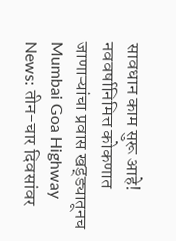सावधान काम सुरू आहे! नववर्षानिमित्त कोकणात जाणाऱ्यांचा प्रवास खड्ड्यातूनच
Mumbai Goa Highway News: तीन-चार दिवसांवर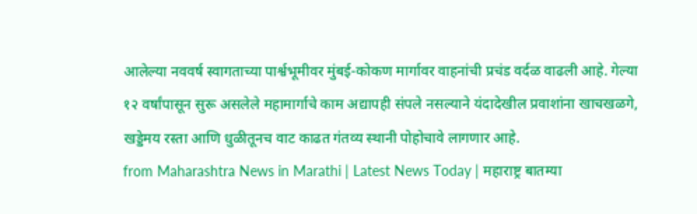आलेल्या नववर्ष स्वागताच्या पार्श्वभूमीवर मुंबई-कोकण मार्गावर वाहनांची प्रचंड वर्दळ वाढली आहे. गेल्या १२ वर्षांपासून सुरू असलेले महामार्गाचे काम अद्यापही संपले नसल्याने यंदादेखील प्रवाशांना खाचखळगे, खड्डेमय रस्ता आणि धुळीतूनच वाट काढत गंतव्य स्थानी पोहोचावे लागणार आहे.
from Maharashtra News in Marathi | Latest News Today | महाराष्ट्र बातम्या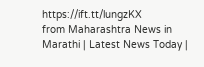https://ift.tt/lungzKX
from Maharashtra News in Marathi | Latest News Today |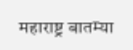महाराष्ट्र बातम्या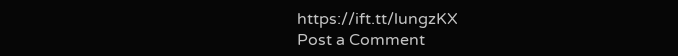https://ift.tt/lungzKX
Post a Comment